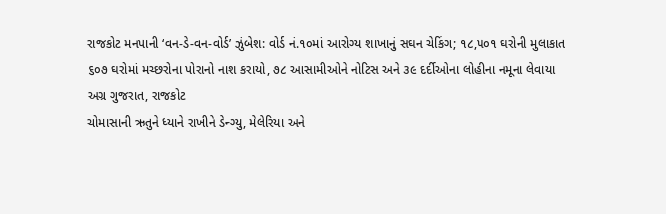રાજકોટ મનપાની ‘વન-ડે-વન-વોર્ડ’ ઝુંબેશ: વોર્ડ નં.૧૦માં આરોગ્ય શાખાનું સઘન ચેકિંગ; ૧૮,૫૦૧ ઘરોની મુલાકાત
૬૦૭ ઘરોમાં મચ્છરોના પોરાનો નાશ કરાયો, ૭૮ આસામીઓને નોટિસ અને ૩૯ દર્દીઓના લોહીના નમૂના લેવાયા
અગ્ર ગુજરાત, રાજકોટ
ચોમાસાની ઋતુને ધ્યાને રાખીને ડેન્ગ્યુ, મેલેરિયા અને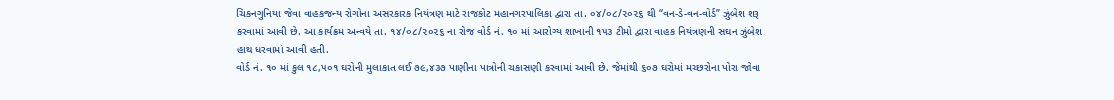ચિકનગુનિયા જેવા વાહકજન્ય રોગોના અસરકારક નિયંત્રણ માટે રાજકોટ મહાનગરપાલિકા દ્વારા તા. ૦૪/૦૮/૨૦૨૬ થી “વન-ડે-વન-વોર્ડ” ઝુંબેશ શરૂ કરવામાં આવી છે. આ કાર્યક્રમ અન્વયે તા. ૧૪/૦૮/૨૦૨૬ ના રોજ વોર્ડ નં. ૧૦ માં આરોગ્ય શાખાની ૧૫૩ ટીમો દ્વારા વાહક નિયંત્રણની સઘન ઝુંબેશ હાથ ધરવામાં આવી હતી.
વોર્ડ નં. ૧૦ માં કુલ ૧૮,૫૦૧ ઘરોની મુલાકાત લઈ ૭૯,૪૩૭ પાણીના પાત્રોની ચકાસણી કરવામાં આવી છે. જેમાંથી ૬૦૭ ઘરોમાં મચ્છરોના પોરા જોવા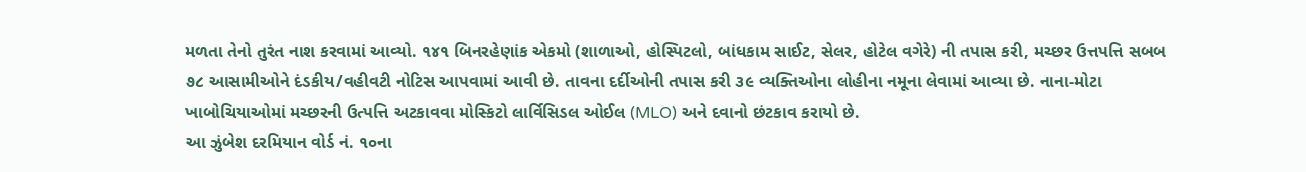મળતા તેનો તુરંત નાશ કરવામાં આવ્યો. ૧૪૧ બિનરહેણાંક એકમો (શાળાઓ, હોસ્પિટલો, બાંધકામ સાઈટ, સેલર, હોટેલ વગેરે) ની તપાસ કરી, મચ્છર ઉત્તપત્તિ સબબ ૭૮ આસામીઓને દંડકીય/વહીવટી નોટિસ આપવામાં આવી છે. તાવના દર્દીઓની તપાસ કરી ૩૯ વ્યક્તિઓના લોહીના નમૂના લેવામાં આવ્યા છે. નાના-મોટા ખાબોચિયાઓમાં મચ્છરની ઉત્પત્તિ અટકાવવા મોસ્કિટો લાર્વિસિડલ ઓઈલ (MLO) અને દવાનો છંટકાવ કરાયો છે.
આ ઝુંબેશ દરમિયાન વોર્ડ નં. ૧૦ના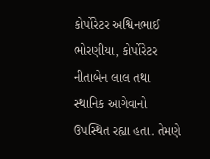કોર્પોરેટર અશ્વિનભાઈ ભોરણીયા, કોર્પોરેટર નીતાબેન લાલ તથા સ્થાનિક આગેવાનો ઉપસ્થિત રહ્યા હતા. તેમણે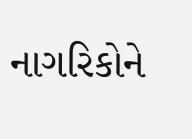નાગરિકોને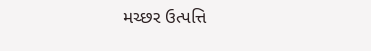મચ્છર ઉત્પત્તિ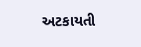અટકાયતી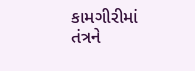કામગીરીમાં તંત્રને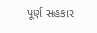પૂર્ણ સહકાર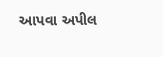આપવા અપીલ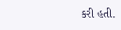કરી હતી.